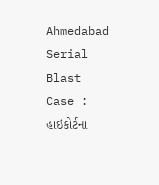Ahmedabad Serial Blast Case : હાઇકોર્ટના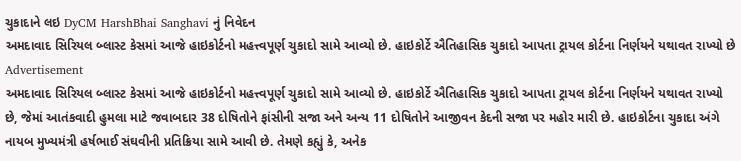ચુકાદાને લઇ DyCM HarshBhai Sanghavi નું નિવેદન
અમદાવાદ સિરિયલ બ્લાસ્ટ કેસમાં આજે હાઇકોર્ટનો મહત્ત્વપૂર્ણ ચુકાદો સામે આવ્યો છે. હાઇકોર્ટે ઐતિહાસિક ચુકાદો આપતા ટ્રાયલ કોર્ટના નિર્ણયને યથાવત રાખ્યો છે
Advertisement
અમદાવાદ સિરિયલ બ્લાસ્ટ કેસમાં આજે હાઇકોર્ટનો મહત્ત્વપૂર્ણ ચુકાદો સામે આવ્યો છે. હાઇકોર્ટે ઐતિહાસિક ચુકાદો આપતા ટ્રાયલ કોર્ટના નિર્ણયને યથાવત રાખ્યો છે, જેમાં આતંકવાદી હુમલા માટે જવાબદાર 38 દોષિતોને ફાંસીની સજા અને અન્ય 11 દોષિતોને આજીવન કેદની સજા પર મહોર મારી છે. હાઇકોર્ટના ચુકાદા અંગે નાયબ મુખ્યમંત્રી હર્ષભાઈ સંઘવીની પ્રતિક્રિયા સામે આવી છે. તેમણે કહ્યું કે, અનેક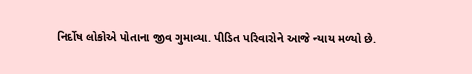નિર્દોષ લોકોએ પોતાના જીવ ગુમાવ્યા. પીડિત પરિવારોને આજે ન્યાય મળ્યો છે.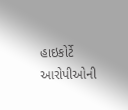હાઇકોર્ટે આરોપીઓની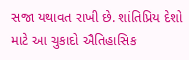સજા યથાવત રાખી છે. શાંતિપ્રિય દેશો માટે આ ચુકાદો ઐતિહાસિક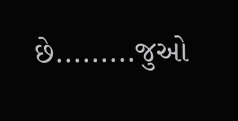છે.........જુઓ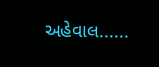અહેવાલ......